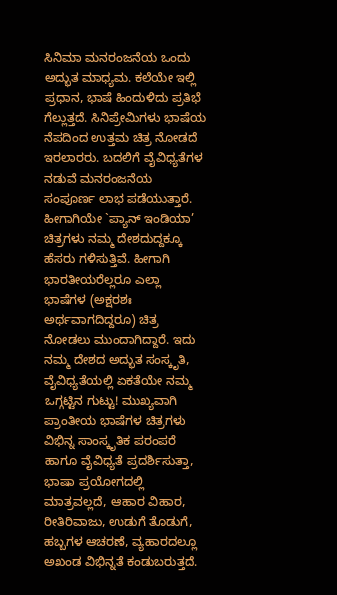ಸಿನಿಮಾ ಮನರಂಜನೆಯ ಒಂದು ಅದ್ಭುತ ಮಾಧ್ಯಮ. ಕಲೆಯೇ ಇಲ್ಲಿ ಪ್ರಧಾನ, ಭಾಷೆ ಹಿಂದುಳಿದು ಪ್ರತಿಭೆ ಗೆಲ್ಲುತ್ತದೆ. ಸಿನಿಪ್ರೇಮಿಗಳು ಭಾಷೆಯ ನೆಪದಿಂದ ಉತ್ತಮ ಚಿತ್ರ ನೋಡದೆ ಇರಲಾರರು. ಬದಲಿಗೆ ವೈವಿಧ್ಯತೆಗಳ ನಡುವೆ ಮನರಂಜನೆಯ ಸಂಪೂರ್ಣ ಲಾಭ ಪಡೆಯುತ್ತಾರೆ. ಹೀಗಾಗಿಯೇ `ಪ್ಯಾನ್‌ ಇಂಡಿಯಾ’ ಚಿತ್ರಗಳು ನಮ್ಮ ದೇಶದುದ್ದಕ್ಕೂ ಹೆಸರು ಗಳಿಸುತ್ತಿವೆ. ಹೀಗಾಗಿ ಭಾರತೀಯರೆಲ್ಲರೂ ಎಲ್ಲಾ ಭಾಷೆಗಳ (ಅಕ್ಷರಶಃ ಅರ್ಥವಾಗದಿದ್ದರೂ) ಚಿತ್ರ ನೋಡಲು ಮುಂದಾಗಿದ್ದಾರೆ. ಇದು ನಮ್ಮ ದೇಶದ ಅದ್ಭುತ ಸಂಸ್ಕೃತಿ, ವೈವಿಧ್ಯತೆಯಲ್ಲಿ ಏಕತೆಯೇ ನಮ್ಮ ಒಗ್ಗಟ್ಟಿನ ಗುಟ್ಟು! ಮುಖ್ಯವಾಗಿ ಪ್ರಾಂತೀಯ ಭಾಷೆಗಳ ಚಿತ್ರಗಳು ವಿಭಿನ್ನ ಸಾಂಸ್ಕೃತಿಕ ಪರಂಪರೆ ಹಾಗೂ ವೈವಿಧ್ಯತೆ ಪ್ರದರ್ಶಿಸುತ್ತಾ, ಭಾಷಾ ಪ್ರಯೋಗದಲ್ಲಿ ಮಾತ್ರವಲ್ಲದೆ, ಆಹಾರ ವಿಹಾರ, ರೀತಿರಿವಾಜು, ಉಡುಗೆ ತೊಡುಗೆ, ಹಬ್ಬಗಳ ಆಚರಣೆ, ವ್ಯಹಾರದಲ್ಲೂ ಅಖಂಡ ವಿಭಿನ್ನತೆ ಕಂಡುಬರುತ್ತದೆ.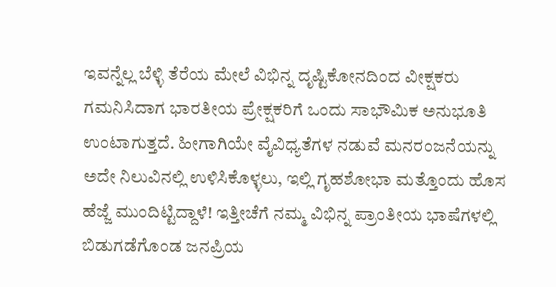ಇವನ್ನೆಲ್ಲ ಬೆಳ್ಳಿ ತೆರೆಯ ಮೇಲೆ ವಿಭಿನ್ನ ದೃಷ್ಟಿಕೋನದಿಂದ ವೀಕ್ಷಕರು ಗಮನಿಸಿದಾಗ ಭಾರತೀಯ ಪ್ರೇಕ್ಷಕರಿಗೆ ಒಂದು ಸಾಭೌಮಿಕ ಅನುಭೂತಿ ಉಂಟಾಗುತ್ತದೆ. ಹೀಗಾಗಿಯೇ ವೈವಿಧ್ಯತೆಗಳ ನಡುವೆ ಮನರಂಜನೆಯನ್ನು ಅದೇ ನಿಲುವಿನಲ್ಲಿ ಉಳಿಸಿಕೊಳ್ಳಲು, ಇಲ್ಲಿ ಗೃಹಶೋಭಾ ಮತ್ತೊಂದು ಹೊಸ ಹೆಜ್ಜೆ ಮುಂದಿಟ್ಟಿದ್ದಾಳೆ! ಇತ್ತೀಚೆಗೆ ನಮ್ಮ ವಿಭಿನ್ನ ಪ್ರಾಂತೀಯ ಭಾಷೆಗಳಲ್ಲಿ ಬಿಡುಗಡೆಗೊಂಡ ಜನಪ್ರಿಯ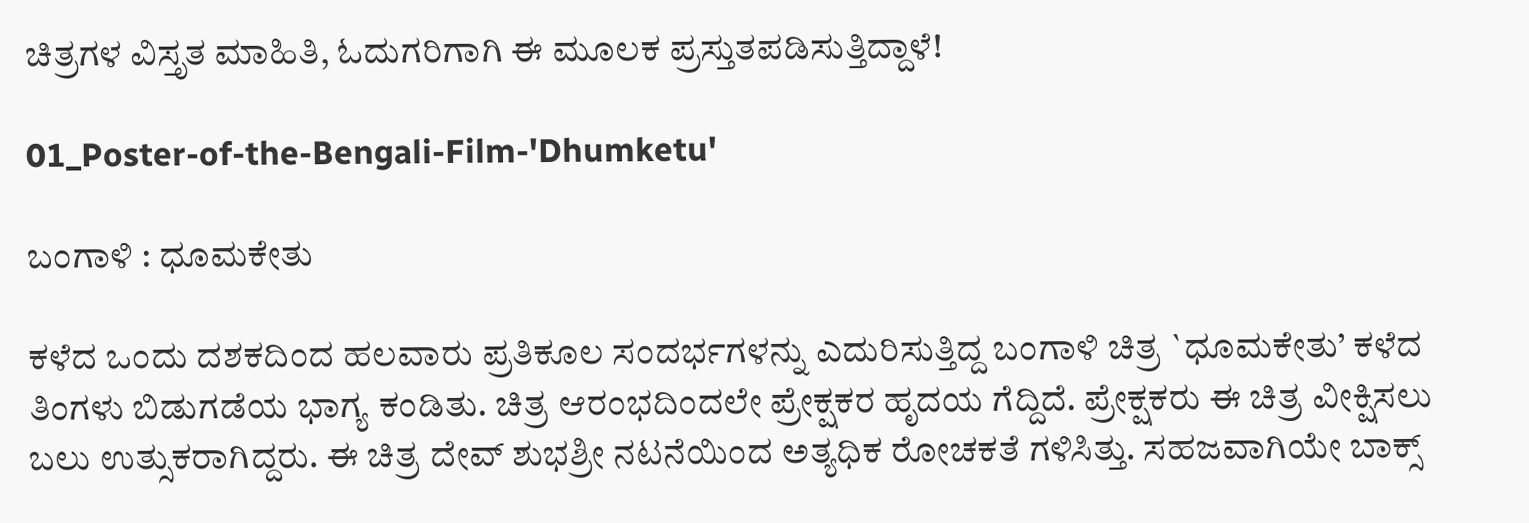ಚಿತ್ರಗಳ ವಿಸ್ತೃತ ಮಾಹಿತಿ, ಓದುಗರಿಗಾಗಿ ಈ ಮೂಲಕ ಪ್ರಸ್ತುತಪಡಿಸುತ್ತಿದ್ದಾಳೆ!

01_Poster-of-the-Bengali-Film-'Dhumketu'

ಬಂಗಾಳಿ : ಧೂಮಕೇತು

ಕಳೆದ ಒಂದು ದಶಕದಿಂದ ಹಲವಾರು ಪ್ರತಿಕೂಲ ಸಂದರ್ಭಗಳನ್ನು ಎದುರಿಸುತ್ತಿದ್ದ ಬಂಗಾಳಿ ಚಿತ್ರ `ಧೂಮಕೇತು’ ಕಳೆದ ತಿಂಗಳು ಬಿಡುಗಡೆಯ ಭಾಗ್ಯ ಕಂಡಿತು. ಚಿತ್ರ ಆರಂಭದಿಂದಲೇ ಪ್ರೇಕ್ಷಕರ ಹೃದಯ ಗೆದ್ದಿದೆ. ಪ್ರೇಕ್ಷಕರು ಈ ಚಿತ್ರ ವೀಕ್ಷಿಸಲು ಬಲು ಉತ್ಸುಕರಾಗಿದ್ದರು. ಈ ಚಿತ್ರ ದೇವ್ ‌ಶುಭಶ್ರೀ ನಟನೆಯಿಂದ ಅತ್ಯಧಿಕ ರೋಚಕತೆ ಗಳಿಸಿತ್ತು. ಸಹಜವಾಗಿಯೇ ಬಾಕ್ಸ್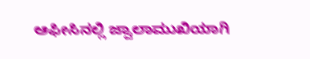ಆಫೀಸಿನಲ್ಲಿ ಜ್ವಾಲಾಮುಖಿಯಾಗಿ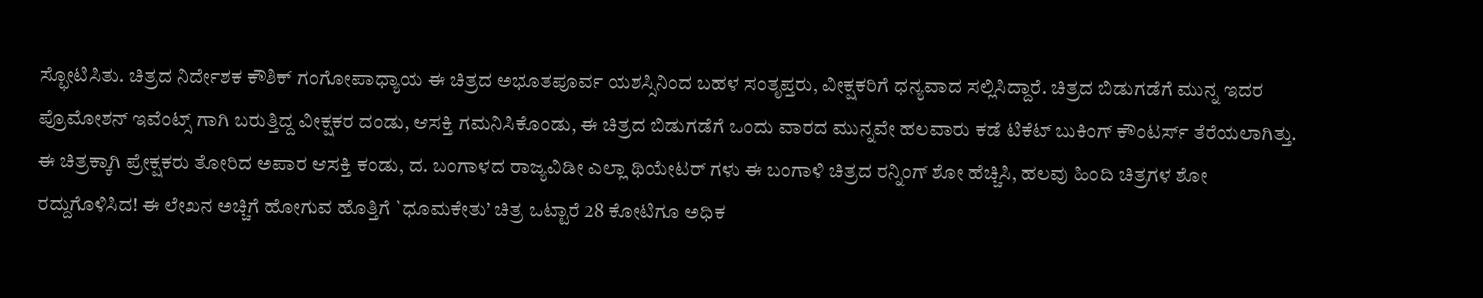ಸ್ಛೋಟಿಸಿತು. ಚಿತ್ರದ ನಿರ್ದೇಶಕ ಕೌಶಿಕ್‌ ಗಂಗೋಪಾಧ್ಯಾಯ ಈ ಚಿತ್ರದ ಅಭೂತಪೂರ್ವ ಯಶಸ್ಸಿನಿಂದ ಬಹಳ ಸಂತೃಪ್ತರು, ವೀಕ್ಷಕರಿಗೆ ಧನ್ಯವಾದ ಸಲ್ಲಿಸಿದ್ದಾರೆ. ಚಿತ್ರದ ಬಿಡುಗಡೆಗೆ ಮುನ್ನ ಇದರ ಪ್ರೊಮೋಶನ್‌ ಇವೆಂಟ್ಸ್ ಗಾಗಿ ಬರುತ್ತಿದ್ದ ವೀಕ್ಷಕರ ದಂಡು, ಆಸಕ್ತಿ ಗಮನಿಸಿಕೊಂಡು, ಈ ಚಿತ್ರದ ಬಿಡುಗಡೆಗೆ ಒಂದು ವಾರದ ಮುನ್ನವೇ ಹಲವಾರು ಕಡೆ ಟಿಕೆಟ್‌ ಬುಕಿಂಗ್‌ ಕೌಂಟರ್ಸ್‌ ತೆರೆಯಲಾಗಿತ್ತು. ಈ ಚಿತ್ರಕ್ಕಾಗಿ ಪ್ರೇಕ್ಷಕರು ತೋರಿದ ಅಪಾರ ಆಸಕ್ತಿ ಕಂಡು, ದ. ಬಂಗಾಳದ ರಾಜ್ಯವಿಡೀ ಎಲ್ಲಾ ಥಿಯೇಟರ್‌ ಗಳು ಈ ಬಂಗಾಳಿ ಚಿತ್ರದ ರನ್ನಿಂಗ್‌ ಶೋ ಹೆಚ್ಚಿಸಿ, ಹಲವು ಹಿಂದಿ ಚಿತ್ರಗಳ ಶೋ ರದ್ದುಗೊಳಿಸಿದ! ಈ ಲೇಖನ ಅಚ್ಚಿಗೆ ಹೋಗುವ ಹೊತ್ತಿಗೆ `ಧೂಮಕೇತು’ ಚಿತ್ರ ಒಟ್ಟಾರೆ 28 ಕೋಟಿಗೂ ಅಧಿಕ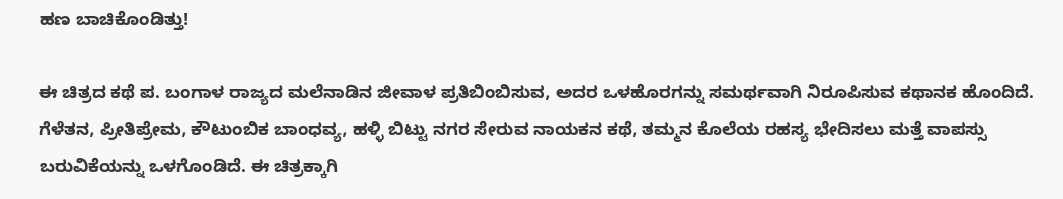ಹಣ ಬಾಚಿಕೊಂಡಿತ್ತು!

ಈ ಚಿತ್ರದ ಕಥೆ ಪ. ಬಂಗಾಳ ರಾಜ್ಯದ ಮಲೆನಾಡಿನ ಜೀವಾಳ ಪ್ರತಿಬಿಂಬಿಸುವ, ಅದರ ಒಳಹೊರಗನ್ನು ಸಮರ್ಥವಾಗಿ ನಿರೂಪಿಸುವ ಕಥಾನಕ ಹೊಂದಿದೆ. ಗೆಳೆತನ, ಪ್ರೀತಿಪ್ರೇಮ, ಕೌಟುಂಬಿಕ ಬಾಂಧವ್ಯ, ಹಳ್ಳಿ ಬಿಟ್ಟು ನಗರ ಸೇರುವ ನಾಯಕನ ಕಥೆ, ತಮ್ಮನ ಕೊಲೆಯ ರಹಸ್ಯ ಭೇದಿಸಲು ಮತ್ತೆ ವಾಪಸ್ಸು ಬರುವಿಕೆಯನ್ನು ಒಳಗೊಂಡಿದೆ. ಈ ಚಿತ್ರಕ್ಕಾಗಿ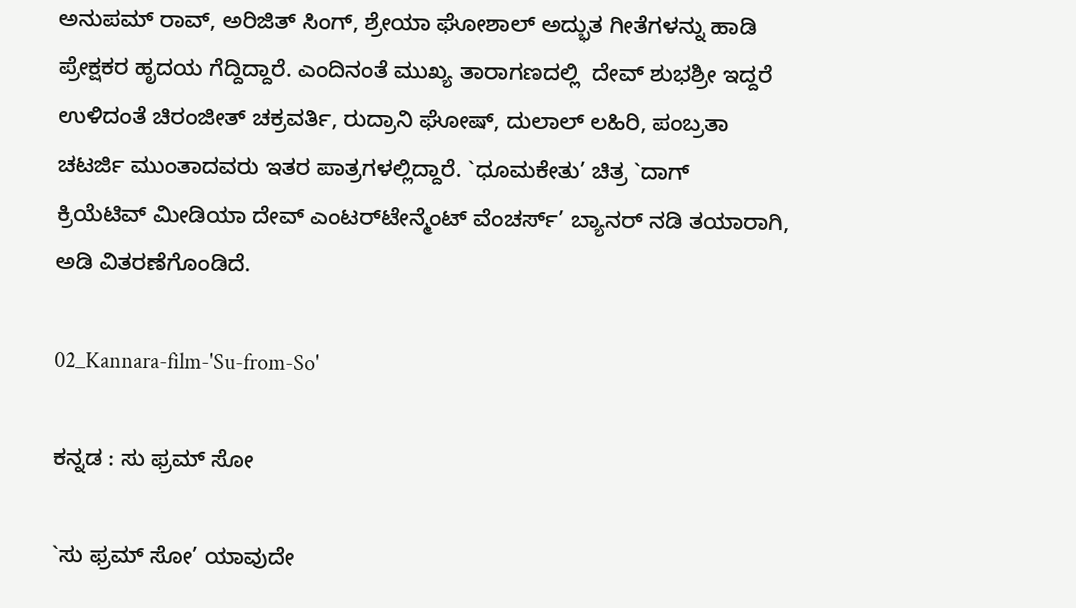ಅನುಪಮ್ ರಾವ್‌, ಅರಿಜಿತ್‌ ಸಿಂಗ್‌, ಶ್ರೇಯಾ ಘೋಶಾಲ್ ‌ಅದ್ಭುತ ಗೀತೆಗಳನ್ನು ಹಾಡಿ ಪ್ರೇಕ್ಷಕರ ಹೃದಯ ಗೆದ್ದಿದ್ದಾರೆ. ಎಂದಿನಂತೆ ಮುಖ್ಯ ತಾರಾಗಣದಲ್ಲಿ  ದೇವ್ ‌ಶುಭಶ್ರೀ ಇದ್ದರೆ ಉಳಿದಂತೆ ಚಿರಂಜೀತ್‌ ಚಕ್ರವರ್ತಿ, ರುದ್ರಾನಿ ‌ಘೋಷ್‌, ದುಲಾಲ್ ‌ಲಹಿರಿ, ಪಂಬ್ರತಾ ಚಟರ್ಜಿ ಮುಂತಾದವರು ಇತರ ಪಾತ್ರಗಳಲ್ಲಿದ್ದಾರೆ. `ಧೂಮಕೇತು’ ಚಿತ್ರ `ದಾಗ್‌ ಕ್ರಿಯೆಟಿವ್ ‌ಮೀಡಿಯಾ ದೇವ್ ‌ಎಂಟರ್‌ಟೇನ್ಮೆಂಟ್‌ ವೆಂಚರ್ಸ್‌’ ಬ್ಯಾನರ್‌ ನಡಿ ತಯಾರಾಗಿ, ಅಡಿ ವಿತರಣೆಗೊಂಡಿದೆ.

02_Kannara-film-'Su-from-So'

ಕನ್ನಡ : ಸು ಫ್ರಮ್ ಸೋ

`ಸು ಫ್ರಮ್ ಸೋ’ ಯಾವುದೇ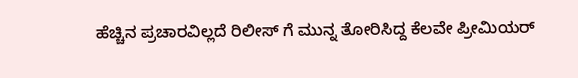ಹೆಚ್ಚಿನ ಪ್ರಚಾರವಿಲ್ಲದೆ ರಿಲೀಸ್‌ ಗೆ ಮುನ್ನ ತೋರಿಸಿದ್ದ ಕೆಲವೇ ಪ್ರೀಮಿಯರ್‌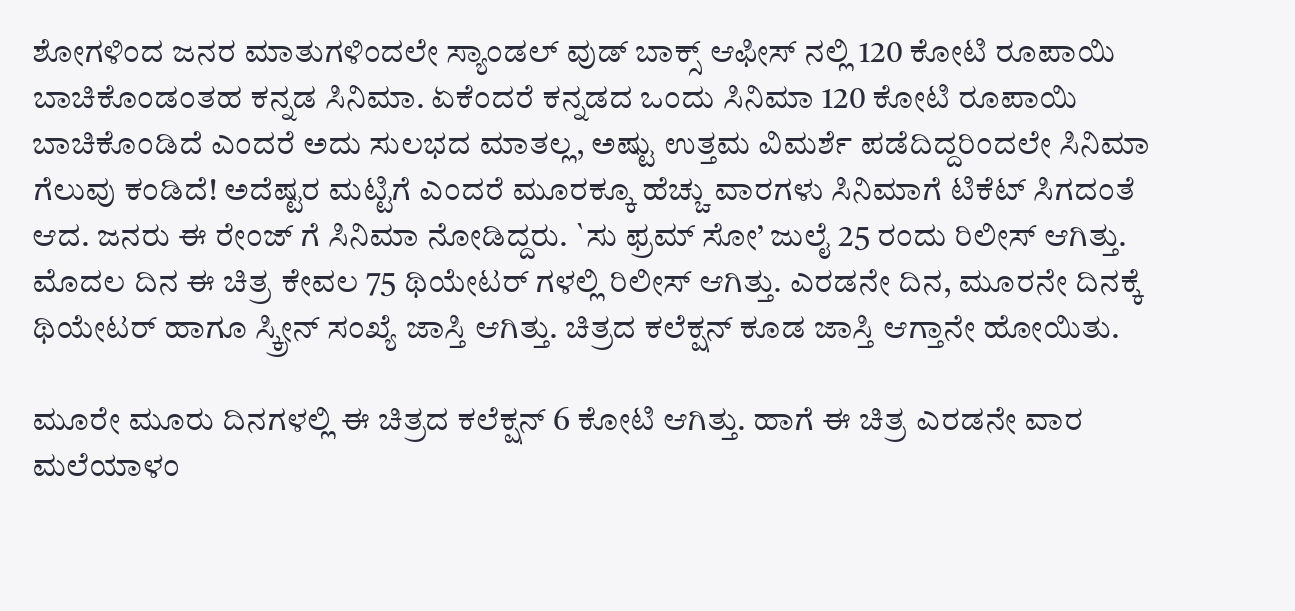ಶೋಗಳಿಂದ ಜನರ ಮಾತುಗಳಿಂದಲೇ ಸ್ಯಾಂಡಲ್ ವುಡ್‌ ಬಾಕ್ಸ್ ಆಫೀಸ್‌ ನಲ್ಲಿ 120 ಕೋಟಿ ರೂಪಾಯಿ ಬಾಚಿಕೊಂಡಂತಹ ಕನ್ನಡ ಸಿನಿಮಾ. ಏಕೆಂದರೆ ಕನ್ನಡದ ಒಂದು ಸಿನಿಮಾ 120 ಕೋಟಿ ರೂಪಾಯಿ ಬಾಚಿಕೊಂಡಿದೆ ಎಂದರೆ ಅದು ಸುಲಭದ ಮಾತಲ್ಲ, ಅಷ್ಟು ಉತ್ತಮ ವಿಮರ್ಶೆ ಪಡೆದಿದ್ದರಿಂದಲೇ ಸಿನಿಮಾ ಗೆಲುವು ಕಂಡಿದೆ! ಅದೆಷ್ಟರ ಮಟ್ಟಿಗೆ ಎಂದರೆ ಮೂರಕ್ಕೂ ಹೆಚ್ಚು ವಾರಗಳು ಸಿನಿಮಾಗೆ ಟಿಕೆಟ್‌ ಸಿಗದಂತೆ ಆದ. ಜನರು ಈ ರೇಂಜ್‌ ಗೆ ಸಿನಿಮಾ ನೋಡಿದ್ದರು. `ಸು ಫ್ರಮ್ ಸೋ’ ಜುಲೈ 25 ರಂದು ರಿಲೀಸ್‌ ಆಗಿತ್ತು. ಮೊದಲ ದಿನ ಈ ಚಿತ್ರ ಕೇವಲ 75 ಥಿಯೇಟರ್‌ ಗಳಲ್ಲಿ ರಿಲೀಸ್‌ ಆಗಿತ್ತು. ಎರಡನೇ ದಿನ, ಮೂರನೇ ದಿನಕ್ಕೆ ಥಿಯೇಟರ್‌ ಹಾಗೂ ಸ್ಕ್ರೀನ್‌ ಸಂಖ್ಯೆ ಜಾಸ್ತಿ ಆಗಿತ್ತು. ಚಿತ್ರದ ಕಲೆಕ್ಷನ್‌ ಕೂಡ ಜಾಸ್ತಿ ಆಗ್ತಾನೇ ಹೋಯಿತು.

ಮೂರೇ ಮೂರು ದಿನಗಳಲ್ಲಿ ಈ ಚಿತ್ರದ ಕಲೆಕ್ಷನ್‌ 6 ಕೋಟಿ ಆಗಿತ್ತು. ಹಾಗೆ ಈ ಚಿತ್ರ ಎರಡನೇ ವಾರ ಮಲೆಯಾಳಂ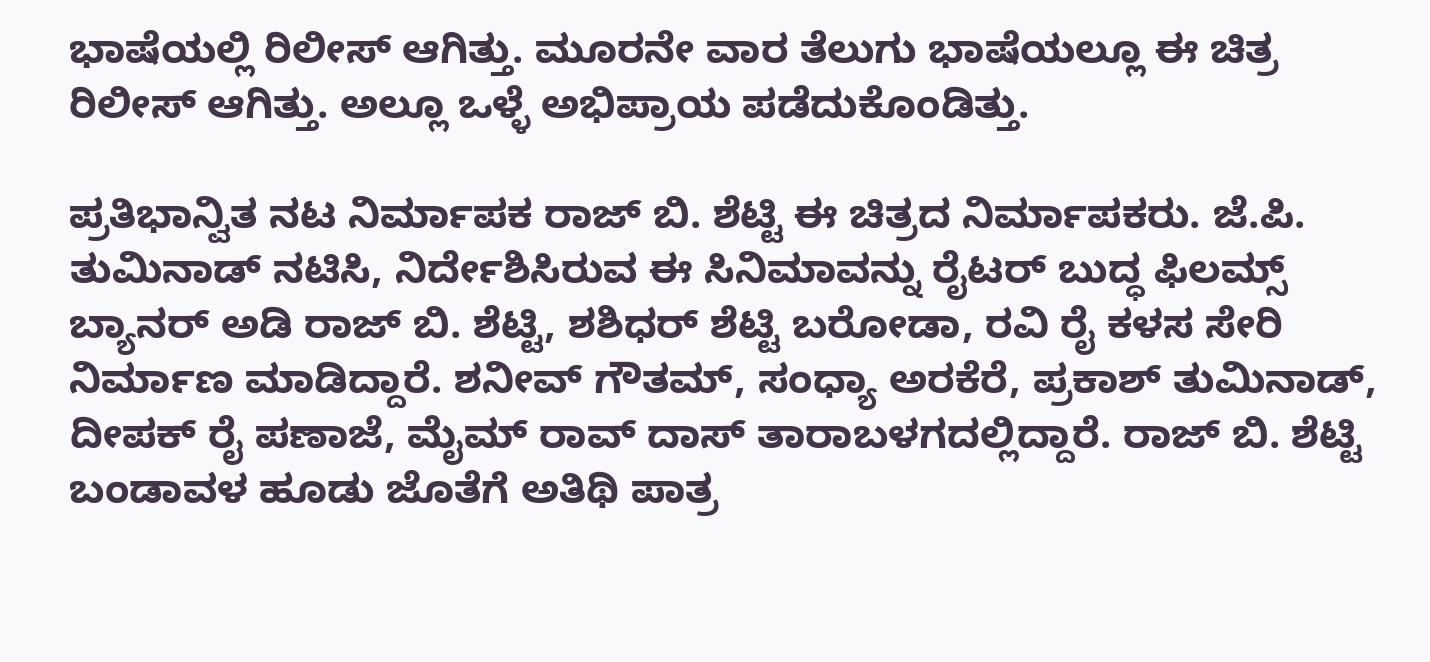ಭಾಷೆಯಲ್ಲಿ ರಿಲೀಸ್‌ ಆಗಿತ್ತು. ಮೂರನೇ ವಾರ ತೆಲುಗು ಭಾಷೆಯಲ್ಲೂ ಈ ಚಿತ್ರ ರಿಲೀಸ್‌ ಆಗಿತ್ತು. ಅಲ್ಲೂ ಒಳ್ಳೆ ಅಭಿಪ್ರಾಯ ಪಡೆದುಕೊಂಡಿತ್ತು.

ಪ್ರತಿಭಾನ್ವಿತ ನಟ ನಿರ್ಮಾಪಕ ರಾಜ್‌ ಬಿ. ಶೆಟ್ಟಿ ಈ ಚಿತ್ರದ ನಿರ್ಮಾಪಕರು. ಜೆ.ಪಿ. ತುಮಿನಾಡ್‌ ನಟಿಸಿ, ನಿರ್ದೇಶಿಸಿರುವ ಈ ಸಿನಿಮಾವನ್ನು ರೈಟರ್‌ ಬುದ್ಧ ಫಿಲಮ್ಸ್ ಬ್ಯಾನರ್‌ ಅಡಿ ರಾಜ್‌ ಬಿ. ಶೆಟ್ಟಿ, ಶಶಿಧರ್‌ ಶೆಟ್ಟಿ ಬರೋಡಾ, ರವಿ ರೈ ಕಳಸ ಸೇರಿ ನಿರ್ಮಾಣ ಮಾಡಿದ್ದಾರೆ. ಶನೀವ್ ‌ಗೌತಮ್, ಸಂಧ್ಯಾ ಅರಕೆರೆ, ಪ್ರಕಾಶ್‌ ತುಮಿನಾಡ್‌, ದೀಪಕ್‌ ರೈ ಪಣಾಜೆ, ಮೈಮ್ ರಾವ್ ದಾಸ್‌ ತಾರಾಬಳಗದಲ್ಲಿದ್ದಾರೆ. ರಾಜ್‌ ಬಿ. ಶೆಟ್ಟಿ ಬಂಡಾವಳ ಹೂಡು ಜೊತೆಗೆ ಅತಿಥಿ ಪಾತ್ರ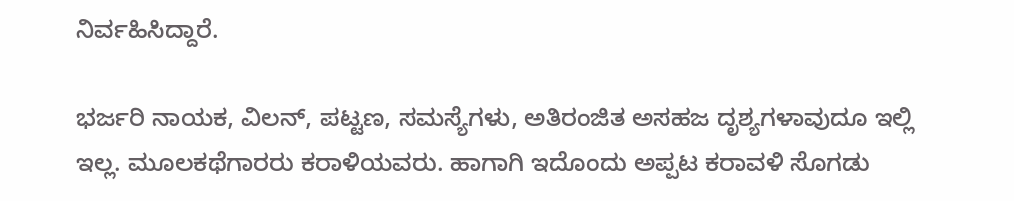ನಿರ್ವಹಿಸಿದ್ದಾರೆ.

ಭರ್ಜರಿ ನಾಯಕ, ವಿಲನ್‌, ಪಟ್ಟಣ, ಸಮಸ್ಯೆಗಳು, ಅತಿರಂಜಿತ ಅಸಹಜ ದೃಶ್ಯಗಳಾವುದೂ ಇಲ್ಲಿ ಇಲ್ಲ. ಮೂಲಕಥೆಗಾರರು ಕರಾಳಿಯವರು. ಹಾಗಾಗಿ ಇದೊಂದು ಅಪ್ಪಟ ಕರಾವಳಿ ಸೊಗಡು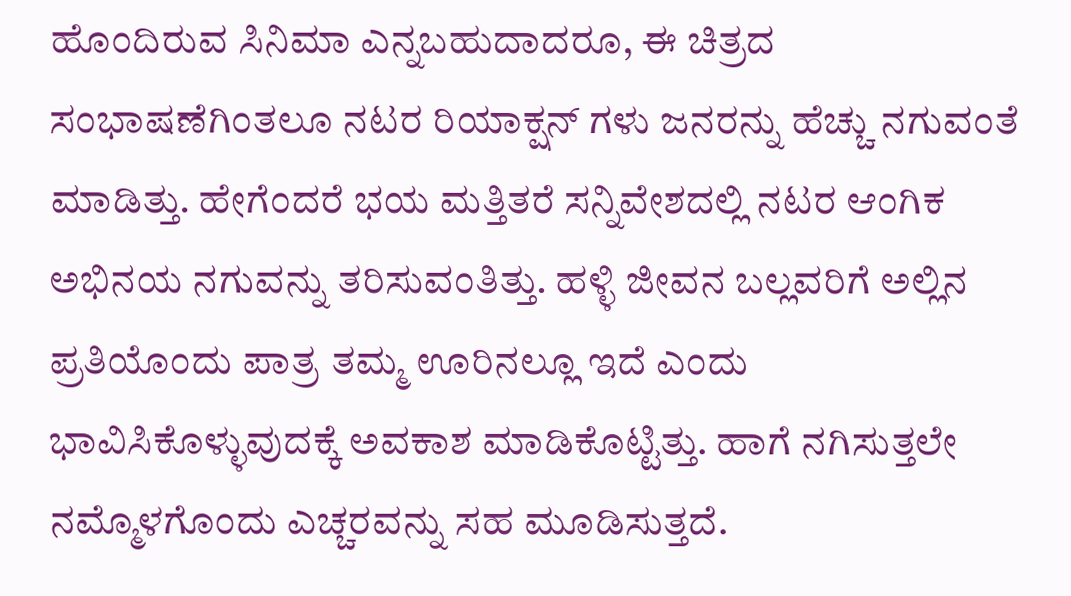ಹೊಂದಿರುವ ಸಿನಿಮಾ ಎನ್ನಬಹುದಾದರೂ, ಈ ಚಿತ್ರದ ಸಂಭಾಷಣೆಗಿಂತಲೂ ನಟರ ರಿಯಾಕ್ಷನ್‌ ಗಳು ಜನರನ್ನು ಹೆಚ್ಚು ನಗುವಂತೆ ಮಾಡಿತ್ತು. ಹೇಗೆಂದರೆ ಭಯ ಮತ್ತಿತರೆ ಸನ್ನಿವೇಶದಲ್ಲಿ ನಟರ ಆಂಗಿಕ ಅಭಿನಯ ನಗುವನ್ನು ತರಿಸುವಂತಿತ್ತು. ಹಳ್ಳಿ ಜೀವನ ಬಲ್ಲವರಿಗೆ ಅಲ್ಲಿನ ಪ್ರತಿಯೊಂದು ಪಾತ್ರ ತಮ್ಮ ಊರಿನಲ್ಲೂ ಇದೆ ಎಂದು ಭಾವಿಸಿಕೊಳ್ಳುವುದಕ್ಕೆ ಅವಕಾಶ ಮಾಡಿಕೊಟ್ಟಿತ್ತು. ಹಾಗೆ ನಗಿಸುತ್ತಲೇ ನಮ್ಮೊಳಗೊಂದು ಎಚ್ಚರವನ್ನು ಸಹ ಮೂಡಿಸುತ್ತದೆ.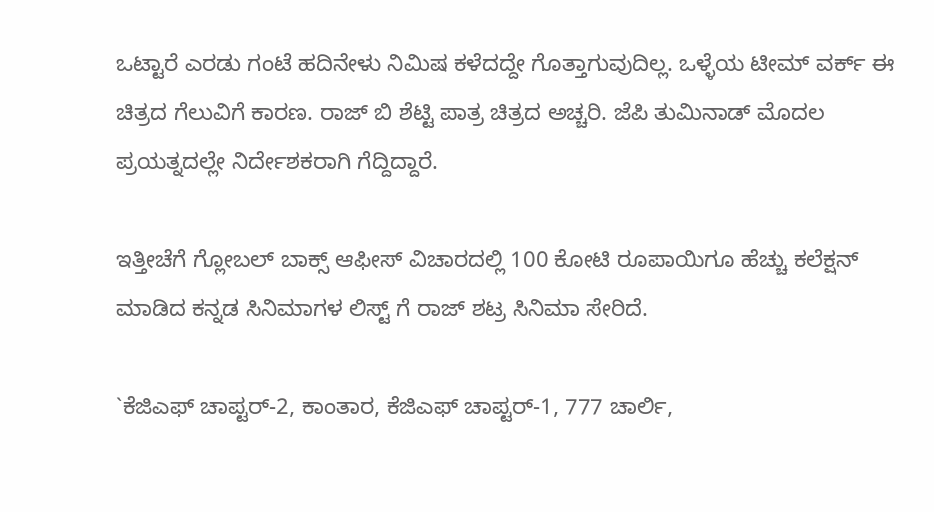ಒಟ್ಟಾರೆ ಎರಡು ಗಂಟೆ ಹದಿನೇಳು ನಿಮಿಷ ಕಳೆದದ್ದೇ ಗೊತ್ತಾಗುವುದಿಲ್ಲ. ಒಳ್ಳೆಯ ಟೀಮ್ ವರ್ಕ್‌ ಈ ಚಿತ್ರದ ಗೆಲುವಿಗೆ ಕಾರಣ. ರಾಜ್‌ ಬಿ ಶೆಟ್ಟಿ ಪಾತ್ರ ಚಿತ್ರದ ಅಚ್ಚರಿ. ಜೆಪಿ ತುಮಿನಾಡ್‌ ಮೊದಲ ಪ್ರಯತ್ನದಲ್ಲೇ ನಿರ್ದೇಶಕರಾಗಿ ಗೆದ್ದಿದ್ದಾರೆ.

ಇತ್ತೀಚೆಗೆ ಗ್ಲೋಬಲ್ ಬಾಕ್ಸ್ ಆಫೀಸ್‌ ವಿಚಾರದಲ್ಲಿ 100 ಕೋಟಿ ರೂಪಾಯಿಗೂ ಹೆಚ್ಚು ಕಲೆಕ್ಷನ್‌ ಮಾಡಿದ ಕನ್ನಡ ಸಿನಿಮಾಗಳ ಲಿಸ್ಟ್ ಗೆ ರಾಜ್‌ ಶಟ್ರ ಸಿನಿಮಾ ಸೇರಿದೆ.

`ಕೆಜಿಎಫ್‌ ಚಾಪ್ಟರ್‌-2, ಕಾಂತಾರ, ಕೆಜಿಎಫ್‌ ಚಾಪ್ಟರ್‌-1, 777 ಚಾರ್ಲಿ,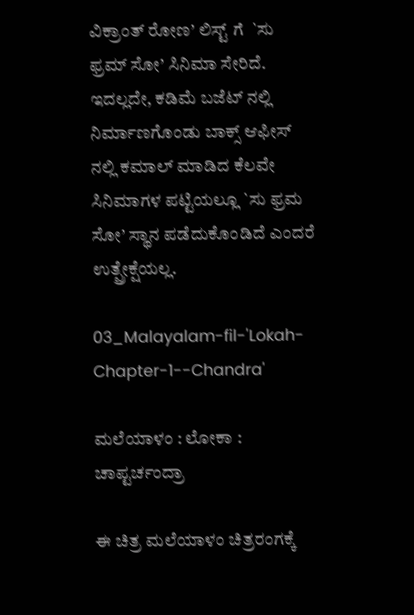ವಿಕ್ರಾಂತ್‌ ರೋಣ’ ಲಿಸ್ಟ್ ಗೆ  `ಸು ಫ್ರಮ್ ಸೋ’ ಸಿನಿಮಾ ಸೇರಿದೆ. ಇದಲ್ಲದೇ, ಕಡಿಮೆ ಬಜೆಟ್‌ ನಲ್ಲಿ ನಿರ್ಮಾಣಗೊಂಡು ಬಾಕ್ಸ್ ಆಫೀಸ್‌ ನಲ್ಲಿ ಕಮಾಲ್ ‌ಮಾಡಿದ ಕೆಲವೇ ಸಿನಿಮಾಗಳ ಪಟ್ಟಿಯಲ್ಲೂ `ಸು ಫ್ರಮ ಸೋ’ ಸ್ಥಾನ ಪಡೆದುಕೊಂಡಿದೆ ಎಂದರೆ ಉತ್ಪ್ರೇಕ್ಷೆಯಲ್ಲ.

03_Malayalam-fil-'Lokah-Chapter-1--Chandra'

ಮಲೆಯಾಳಂ : ಲೋಕಾ : ಚಾಪ್ಟರ್ಚಂದ್ರಾ

ಈ ಚಿತ್ರ ಮಲೆಯಾಳಂ ಚಿತ್ರರಂಗಕ್ಕೆ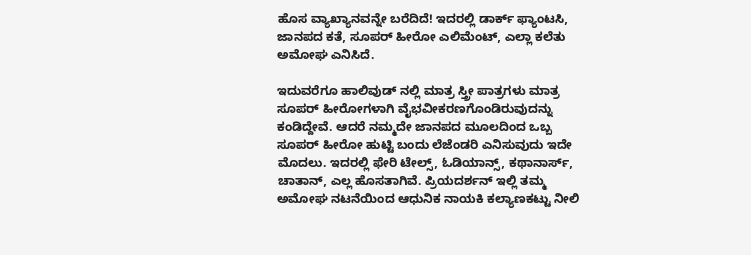ಹೊಸ ವ್ಯಾಖ್ಯಾನವನ್ನೇ ಬರೆದಿದೆ! ಇದರಲ್ಲಿ ಡಾರ್ಕ್‌ ಫ್ಯಾಂಟಸಿ, ಜಾನಪದ ಕತೆ, ಸೂಪರ್ ಹೀರೋ ಎಲಿಮೆಂಟ್‌, ಎಲ್ಲಾ ಕಲೆತು ಅಮೋಘ ಎನಿಸಿದೆ.

ಇದುವರೆಗೂ ಹಾಲಿವುಡ್‌ ನಲ್ಲಿ ಮಾತ್ರ ಸ್ತ್ರೀ ಪಾತ್ರಗಳು ಮಾತ್ರ ಸೂಪರ್‌ ಹೀರೋಗಳಾಗಿ ವೈಭವೀಕರಣಗೊಂಡಿರುವುದನ್ನು ಕಂಡಿದ್ದೇವೆ. ಆದರೆ ನಮ್ಮದೇ ಜಾನಪದ ಮೂಲದಿಂದ ಒಬ್ಬ ಸೂಪರ್‌ ಹೀರೋ ಹುಟ್ಟಿ ಬಂದು ಲೆಜೆಂಡರಿ ಎನಿಸುವುದು ಇದೇ ಮೊದಲು. ಇದರಲ್ಲಿ ಫೇರಿ ಟೇಲ್ಸ್, ಓಡಿಯಾನ್ಸ್, ಕಥಾನಾರ್ಸ್‌, ಚಾತಾನ್‌, ಎಲ್ಲ ಹೊಸತಾಗಿವೆ. ಪ್ರಿಯದರ್ಶನ್‌ ಇಲ್ಲಿ ತಮ್ಮ ಅಮೋಘ ನಟನೆಯಿಂದ ಆಧುನಿಕ ನಾಯಕಿ ಕಲ್ಯಾಣಕಟ್ಟು ನೀಲಿ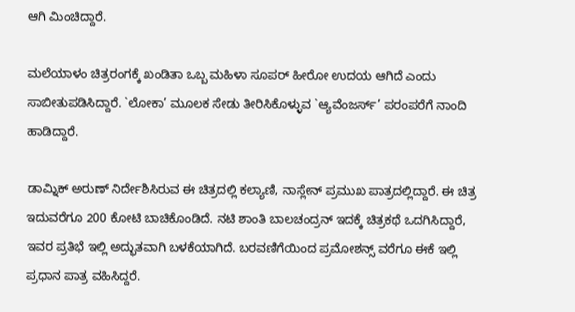ಆಗಿ ಮಿಂಚಿದ್ದಾರೆ.

ಮಲೆಯಾಳಂ ಚಿತ್ರರಂಗಕ್ಕೆ ಖಂಡಿತಾ ಒಬ್ಬ ಮಹಿಳಾ ಸೂಪರ್‌ ಹೀರೋ ಉದಯ ಆಗಿದೆ ಎಂದು ಸಾಬೀತುಪಡಿಸಿದ್ದಾರೆ. `ಲೋಕಾ’ ಮೂಲಕ ಸೇಡು ತೀರಿಸಿಕೊಳ್ಳುವ `ಆ್ಯವೆಂಜರ್ಸ್‌’ ಪರಂಪರೆಗೆ ನಾಂದಿ ಹಾಡಿದ್ದಾರೆ.

ಡಾಮ್ನಿಕ್‌ ಅರುಣ್‌ ನಿರ್ದೇಶಿಸಿರುವ ಈ ಚಿತ್ರದಲ್ಲಿ ಕಲ್ಯಾಣಿ, ನಾಸ್ಲೇನ್‌ ಪ್ರಮುಖ ಪಾತ್ರದಲ್ಲಿದ್ದಾರೆ. ಈ ಚಿತ್ರ ಇದುವರೆಗೂ 200 ಕೋಟಿ ಬಾಚಿಕೊಂಡಿದೆ. ನಟಿ ಶಾಂತಿ ಬಾಲಚಂದ್ರನ್‌ ಇದಕ್ಕೆ ಚಿತ್ರಕಥೆ ಒದಗಿಸಿದ್ದಾರೆ, ಇವರ ಪ್ರತಿಭೆ ಇಲ್ಲಿ ಅದ್ಭುತವಾಗಿ ಬಳಕೆಯಾಗಿದೆ. ಬರವಣಿಗೆಯಿಂದ ಪ್ರಮೋಶನ್ಸ್ ವರೆಗೂ ಈಕೆ ಇಲ್ಲಿ ಪ್ರಧಾನ ಪಾತ್ರ ವಹಿಸಿದ್ದರೆ.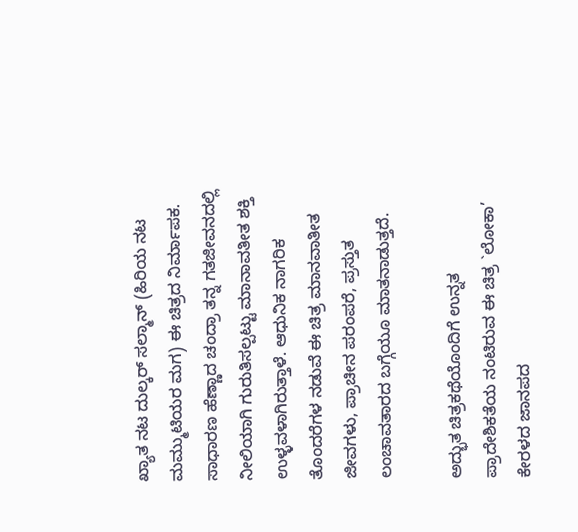ಖ್ಯಾತ ನಟ ದುಲ್ಕರ್‌ ಸಲ್ಮಾನ್‌ (ಹಿರಿಯ ನಟ ಮಮ್ಮುಟಿಯರ ಮಗ) ಈ ಚಿತ್ರದ ನಿರ್ಮಾಪಕ. ಸಾಧಾರಣ ಹೆಣ್ಣಾದ ಚಂದ್ರಾ ತನ್ನ ಗತಜೀವನದಲ್ಲಿ ನೀಲಿಯಾಗಿ ಗುರುತಿಸಲ್ಪಟ್ಟು ಮಾನಾವತೀತ ಶಕ್ತಿ ಉಳ್ಳವಳಾಗಿರುತ್ತಾಳೆ. ಆಧುನಿಕ ನಾಗರಿಕ ತೊಂದರೆಗಳ ನಡುವೆ ಈ ಚಿತ್ರ ಮಾನವಾತೀತ ಜೀವಗಳು, ಪ್ರಾಚೀನ ಪರಂಪರೆ, ಪ್ರಸ್ತುತ ಲಂಚಾವತಾರದ ಬಗ್ಗೆಯೂ ಮಾತನಾಡುತ್ತದೆ.

ಅದ್ಭುತ ಚಿತ್ರಕಥೆಯೊಂದಿಗೆ ಉನ್ನತ ಪ್ರಾದೇಶಿಕತೆಯ ನಂಟಿರುವ ಈ ಚಿತ್ರ `ಲೋಕಾ’ ಕೇರಳದ ಜಾನಪದ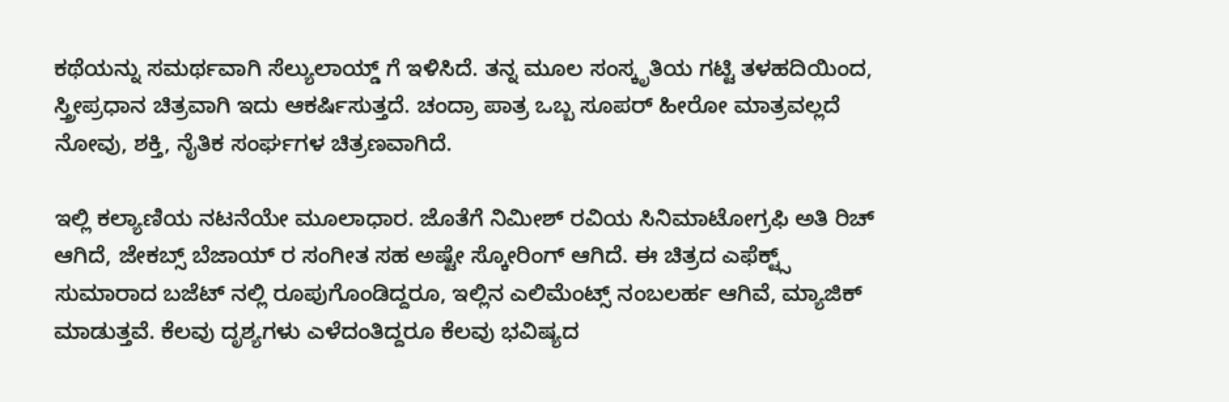ಕಥೆಯನ್ನು ಸಮರ್ಥವಾಗಿ ಸೆಲ್ಯುಲಾಯ್ಡ್ ಗೆ ಇಳಿಸಿದೆ. ತನ್ನ ಮೂಲ ಸಂಸ್ಕೃತಿಯ ಗಟ್ಟಿ ತಳಹದಿಯಿಂದ, ಸ್ತ್ರೀಪ್ರಧಾನ ಚಿತ್ರವಾಗಿ ಇದು ಆಕರ್ಷಿಸುತ್ತದೆ. ಚಂದ್ರಾ ಪಾತ್ರ ಒಬ್ಬ ಸೂಪರ್‌ ಹೀರೋ ಮಾತ್ರವಲ್ಲದೆ ನೋವು, ಶಕ್ತಿ, ನೈತಿಕ ಸಂರ್ಘಗಳ ಚಿತ್ರಣವಾಗಿದೆ.

ಇಲ್ಲಿ ಕಲ್ಯಾಣಿಯ ನಟನೆಯೇ ಮೂಲಾಧಾರ. ಜೊತೆಗೆ ನಿಮೀಶ್‌ ರವಿಯ ಸಿನಿಮಾಟೋಗ್ರಫಿ ಅತಿ ರಿಚ್‌ ಆಗಿದೆ, ಜೇಕಬ್ಸ್ ಬೆಜಾಯ್‌ ರ ಸಂಗೀತ ಸಹ ಅಷ್ಟೇ ಸ್ಕೋರಿಂಗ್‌ ಆಗಿದೆ. ಈ ಚಿತ್ರದ ಎಫೆಕ್ಟ್ಸ್ ಸುಮಾರಾದ ಬಜೆಟ್‌ ನಲ್ಲಿ ರೂಪುಗೊಂಡಿದ್ದರೂ, ಇಲ್ಲಿನ ಎಲಿಮೆಂಟ್ಸ್ ನಂಬಲರ್ಹ ಆಗಿವೆ, ಮ್ಯಾಜಿಕ್‌ ಮಾಡುತ್ತವೆ. ಕೆಲವು ದೃಶ್ಯಗಳು ಎಳೆದಂತಿದ್ದರೂ ಕೆಲವು ಭವಿಷ್ಯದ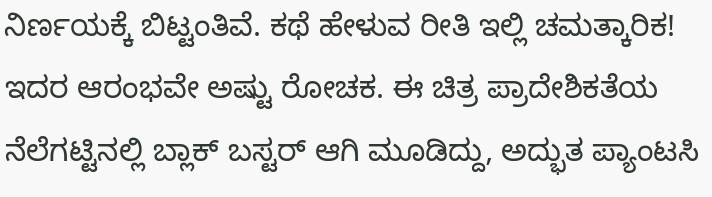ನಿರ್ಣಯಕ್ಕೆ ಬಿಟ್ಟಂತಿವೆ. ಕಥೆ ಹೇಳುವ ರೀತಿ ಇಲ್ಲಿ ಚಮತ್ಕಾರಿಕ! ಇದರ ಆರಂಭವೇ ಅಷ್ಟು ರೋಚಕ. ಈ ಚಿತ್ರ ಪ್ರಾದೇಶಿಕತೆಯ ನೆಲೆಗಟ್ಟಿನಲ್ಲಿ ಬ್ಲಾಕ್‌ ಬಸ್ಟರ್‌ ಆಗಿ ಮೂಡಿದ್ದು, ಅದ್ಭುತ ಪ್ಯಾಂಟಸಿ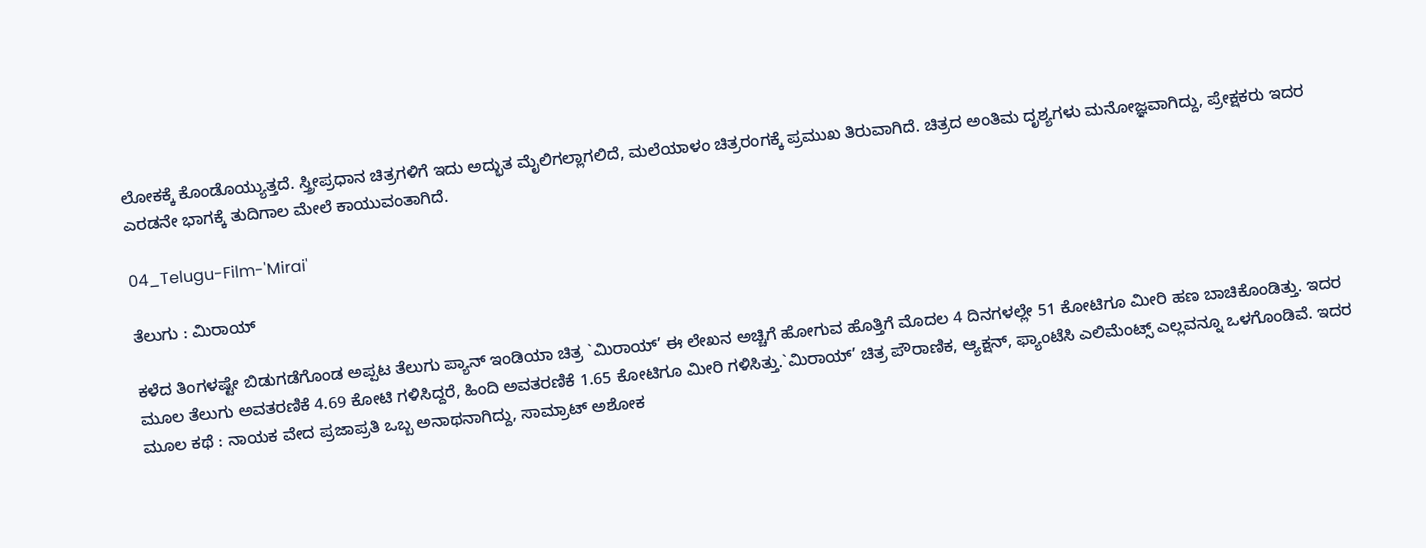ಲೋಕಕ್ಕೆ ಕೊಂಡೊಯ್ಯುತ್ತದೆ. ಸ್ತ್ರೀಪ್ರಧಾನ ಚಿತ್ರಗಳಿಗೆ ಇದು ಅದ್ಭುತ ಮೈಲಿಗಲ್ಲಾಗಲಿದೆ, ಮಲೆಯಾಳಂ ಚಿತ್ರರಂಗಕ್ಕೆ ಪ್ರಮುಖ ತಿರುವಾಗಿದೆ. ಚಿತ್ರದ ಅಂತಿಮ ದೃಶ್ಯಗಳು ಮನೋಜ್ಞವಾಗಿದ್ದು, ಪ್ರೇಕ್ಷಕರು ಇದರ ಎರಡನೇ ಭಾಗಕ್ಕೆ ತುದಿಗಾಲ ಮೇಲೆ ಕಾಯುವಂತಾಗಿದೆ.

04_Telugu-Film-'Mirai'

ತೆಲುಗು : ಮಿರಾಯ್

ಕಳೆದ ತಿಂಗಳಷ್ಟೇ ಬಿಡುಗಡೆಗೊಂಡ ಅಪ್ಪಟ ತೆಲುಗು ಪ್ಯಾನ್‌ ಇಂಡಿಯಾ ಚಿತ್ರ `ಮಿರಾಯ್‌’ ಈ ಲೇಖನ ಅಚ್ಚಿಗೆ ಹೋಗುವ ಹೊತ್ತಿಗೆ ಮೊದಲ 4 ದಿನಗಳಲ್ಲೇ 51 ಕೋಟಿಗೂ ಮೀರಿ ಹಣ ಬಾಚಿಕೊಂಡಿತ್ತು. ಇದರ ಮೂಲ ತೆಲುಗು ಅವತರಣಿಕೆ 4.69 ಕೋಟಿ ಗಳಿಸಿದ್ದರೆ, ಹಿಂದಿ ಅವತರಣಿಕೆ 1.65 ಕೋಟಿಗೂ ಮೀರಿ ಗಳಿಸಿತ್ತು.`ಮಿರಾಯ್‌’ ಚಿತ್ರ ಪೌರಾಣಿಕ, ಆ್ಯಕ್ಷನ್‌, ಫ್ಯಾಂಟೆಸಿ ಎಲಿಮೆಂಟ್ಸ್ ಎಲ್ಲವನ್ನೂ ಒಳಗೊಂಡಿವೆ. ಇದರ ಮೂಲ ಕಥೆ : ನಾಯಕ ವೇದ ಪ್ರಜಾಪ್ರತಿ ಒಬ್ಬ ಅನಾಥನಾಗಿದ್ದು, ಸಾಮ್ರಾಟ್ ಅಶೋಕ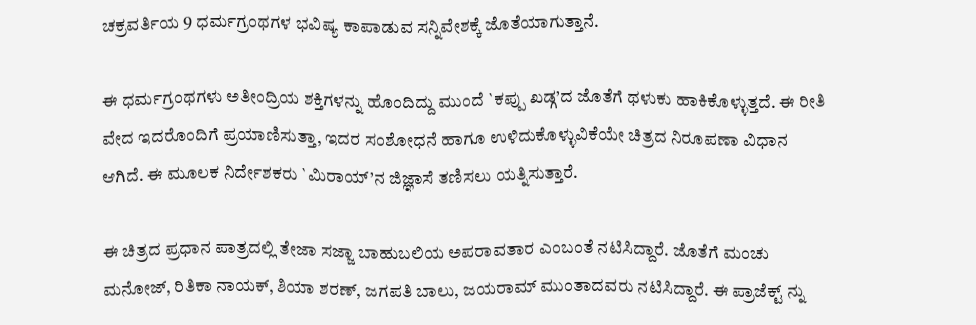ಚಕ್ರವರ್ತಿಯ 9 ಧರ್ಮಗ್ರಂಥಗಳ ಭವಿಷ್ಯ ಕಾಪಾಡುವ ಸನ್ನಿವೇಶಕ್ಕೆ ಜೊತೆಯಾಗುತ್ತಾನೆ.

ಈ ಧರ್ಮಗ್ರಂಥಗಳು ಅತೀಂದ್ರಿಯ ಶಕ್ತಿಗಳನ್ನು ಹೊಂದಿದ್ದು ಮುಂದೆ `ಕಪ್ಪು ಖಡ್ಗ’ದ ಜೊತೆಗೆ ಥಳುಕು ಹಾಕಿಕೊಳ್ಳುತ್ತದೆ. ಈ ರೀತಿ ವೇದ ಇದರೊಂದಿಗೆ ಪ್ರಯಾಣಿಸುತ್ತಾ, ಇದರ ಸಂಶೋಧನೆ ಹಾಗೂ ಉಳಿದುಕೊಳ್ಳುವಿಕೆಯೇ ಚಿತ್ರದ ನಿರೂಪಣಾ ವಿಧಾನ ಆಗಿದೆ. ಈ ಮೂಲಕ ನಿರ್ದೇಶಕರು `ಮಿರಾಯ್‌’ನ ಜಿಜ್ಞಾಸೆ ತಣಿಸಲು ಯತ್ನಿಸುತ್ತಾರೆ.

ಈ ಚಿತ್ರದ ಪ್ರಧಾನ ಪಾತ್ರದಲ್ಲಿ ತೇಜಾ ಸಜ್ಜಾ ಬಾಹುಬಲಿಯ ಅಪರಾವತಾರ ಎಂಬಂತೆ ನಟಿಸಿದ್ದಾರೆ. ಜೊತೆಗೆ ಮಂಚು ಮನೋಜ್‌, ರಿತಿಕಾ ನಾಯಕ್‌, ಶಿಯಾ ಶರಣ್‌, ಜಗಪತಿ ಬಾಲು, ಜಯರಾಮ್ ಮುಂತಾದವರು ನಟಿಸಿದ್ದಾರೆ. ಈ ಪ್ರಾಜೆಕ್ಟ್ ನ್ನು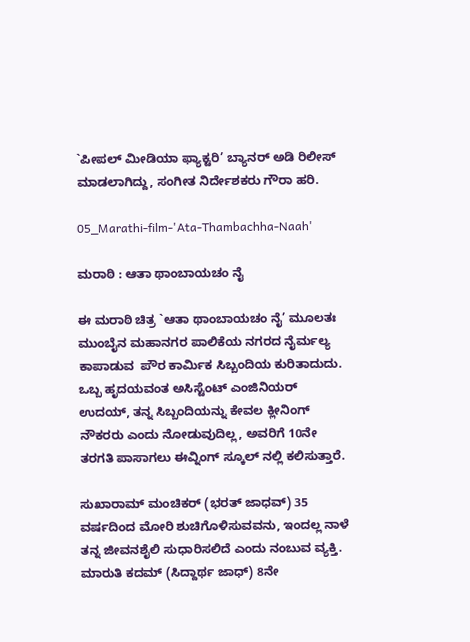`ಪೀಪಲ್ ಮೀಡಿಯಾ ಫ್ಯಾಕ್ಟರಿ’ ಬ್ಯಾನರ್‌ ಅಡಿ ರಿಲೀಸ್‌ ಮಾಡಲಾಗಿದ್ದು, ಸಂಗೀತ ನಿರ್ದೇಶಕರು ಗೌರಾ ಹರಿ.

05_Marathi-film-'Ata-Thambachha-Naah'

ಮರಾಠಿ : ಆತಾ ಥಾಂಬಾಯಚಂ ನೈ

ಈ ಮರಾಠಿ ಚಿತ್ರ `ಆತಾ ಥಾಂಬಾಯಚಂ ನೈ’ ಮೂಲತಃ ಮುಂಬೈನ ಮಹಾನಗರ ಪಾಲಿಕೆಯ ನಗರದ ನೈರ್ಮಲ್ಯ ಕಾಪಾಡುವ  ಪೌರ ಕಾರ್ಮಿಕ ಸಿಬ್ಬಂದಿಯ ಕುರಿತಾದುದು. ಒಬ್ಬ ಹೃದಯವಂತ ಅಸಿಸ್ಟೆಂಟ್‌ ಎಂಜಿನಿಯರ್‌ ಉದಯ್‌, ತನ್ನ ಸಿಬ್ಬಂದಿಯನ್ನು ಕೇವಲ ಕ್ಲೀನಿಂಗ್‌ ನೌಕರರು ಎಂದು ನೋಡುವುದಿಲ್ಲ, ಅವರಿಗೆ 10ನೇ ತರಗತಿ ಪಾಸಾಗಲು ಈವ್ನಿಂಗ್‌ ಸ್ಕೂಲ್ ‌ನಲ್ಲಿ ಕಲಿಸುತ್ತಾರೆ.

ಸುಖಾರಾಮ್ ಮಂಚಿಕರ್‌ (ಭರತ್‌ ಜಾಧವ್) 35 ವರ್ಷದಿಂದ ಮೋರಿ ಶುಚಿಗೊಳಿಸುವವನು, ಇಂದಲ್ಲ ನಾಳೆ ತನ್ನ ಜೀವನಶೈಲಿ ಸುಧಾರಿಸಲಿದೆ ಎಂದು ನಂಬುವ ವ್ಯಕ್ತಿ. ಮಾರುತಿ ಕದಮ್ (ಸಿದ್ದಾರ್ಥ ಜಾಧ್‌) 8ನೇ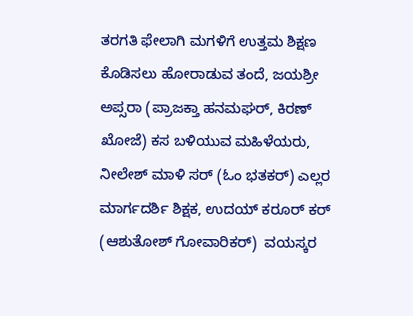ತರಗತಿ ಫೇಲಾಗಿ ಮಗಳಿಗೆ ಉತ್ತಮ ಶಿಕ್ಷಣ ಕೊಡಿಸಲು ಹೋರಾಡುವ ತಂದೆ, ಜಯಶ್ರೀ ಅಪ್ಸರಾ (ಪ್ರಾಜಕ್ತಾ ಹನಮಘರ್‌, ಕಿರಣ್‌ ಖೋಜೆ) ಕಸ ಬಳಿಯುವ ಮಹಿಳೆಯರು, ನೀಲೇಶ್‌ ಮಾಳಿ ಸರ್‌ (ಓಂ ಭತಕರ್‌) ಎಲ್ಲರ ಮಾರ್ಗದರ್ಶಿ ಶಿಕ್ಷಕ, ಉದಯ್‌ ಕರೂರ್‌ ಕರ್‌ (ಆಶುತೋಶ್‌ ಗೋವಾರಿಕರ್‌)  ವಯಸ್ಕರ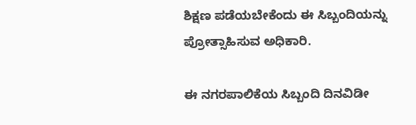ಶಿಕ್ಷಣ ಪಡೆಯಬೇಕೆಂದು ಈ ಸಿಬ್ಬಂದಿಯನ್ನು ಪ್ರೋತ್ಸಾಹಿಸುವ ಅಧಿಕಾರಿ.

ಈ ನಗರಪಾಲಿಕೆಯ ಸಿಬ್ಬಂದಿ ದಿನವಿಡೀ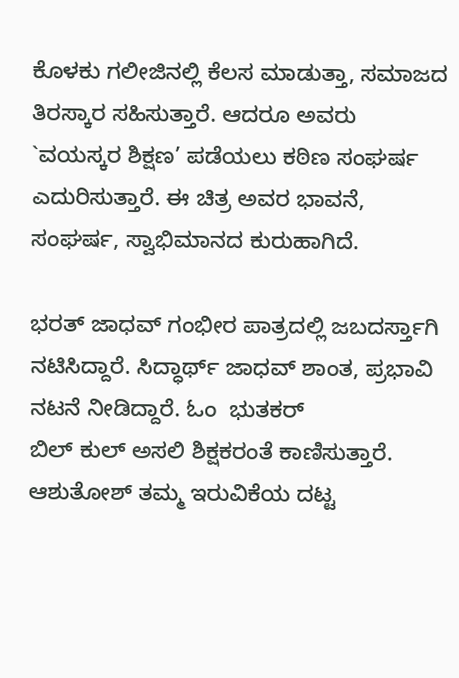ಕೊಳಕು ಗಲೀಜಿನಲ್ಲಿ ಕೆಲಸ ಮಾಡುತ್ತಾ, ಸಮಾಜದ ತಿರಸ್ಕಾರ ಸಹಿಸುತ್ತಾರೆ. ಆದರೂ ಅವರು `ವಯಸ್ಕರ ಶಿಕ್ಷಣ’ ಪಡೆಯಲು ಕಠಿಣ ಸಂಘರ್ಷ ಎದುರಿಸುತ್ತಾರೆ. ಈ ಚಿತ್ರ ಅವರ ಭಾವನೆ, ಸಂಘರ್ಷ, ಸ್ವಾಭಿಮಾನದ ಕುರುಹಾಗಿದೆ.

ಭರತ್‌ ಜಾಧವ್ ಗಂಭೀರ ಪಾತ್ರದಲ್ಲಿ ಜಬದರ್ಸ್ತಾಗಿ ನಟಿಸಿದ್ದಾರೆ. ಸಿದ್ಧಾರ್ಥ್‌ ಜಾಧವ್ ಶಾಂತ, ಪ್ರಭಾವಿ ನಟನೆ ನೀಡಿದ್ದಾರೆ. ಓಂ  ಭುತಕರ್‌ ಬಿಲ್ ‌ಕುಲ್ ‌ಅಸಲಿ ಶಿಕ್ಷಕರಂತೆ ಕಾಣಿಸುತ್ತಾರೆ. ಆಶುತೋಶ್‌ ತಮ್ಮ ಇರುವಿಕೆಯ ದಟ್ಟ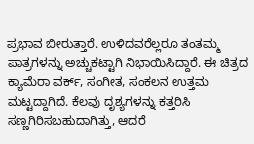ಪ್ರಭಾವ ಬೀರುತ್ತಾರೆ. ಉಳಿದವರೆಲ್ಲರೂ ತಂತಮ್ಮ ಪಾತ್ರಗಳನ್ನು ಅಚ್ಚುಕಟ್ಟಾಗಿ ನಿಭಾಯಿಸಿದ್ದಾರೆ. ಈ ಚಿತ್ರದ ಕ್ಯಾಮೆರಾ ವರ್ಕ್‌, ಸಂಗೀತ, ಸಂಕಲನ ಉತ್ತಮ ಮಟ್ಟದ್ದಾಗಿದೆ. ಕೆಲವು ದೃಶ್ಯಗಳನ್ನು ಕತ್ತರಿಸಿ ಸಣ್ಣಗಿರಿಸಬಹುದಾಗಿತ್ತು, ಆದರೆ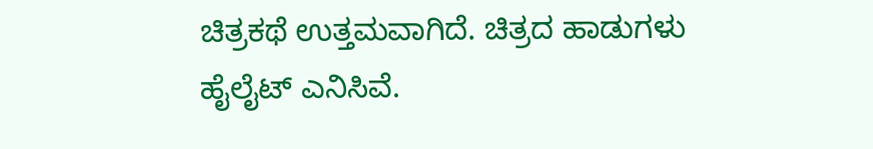ಚಿತ್ರಕಥೆ ಉತ್ತಮವಾಗಿದೆ. ಚಿತ್ರದ ಹಾಡುಗಳು ಹೈಲೈಟ್‌ ಎನಿಸಿವೆ.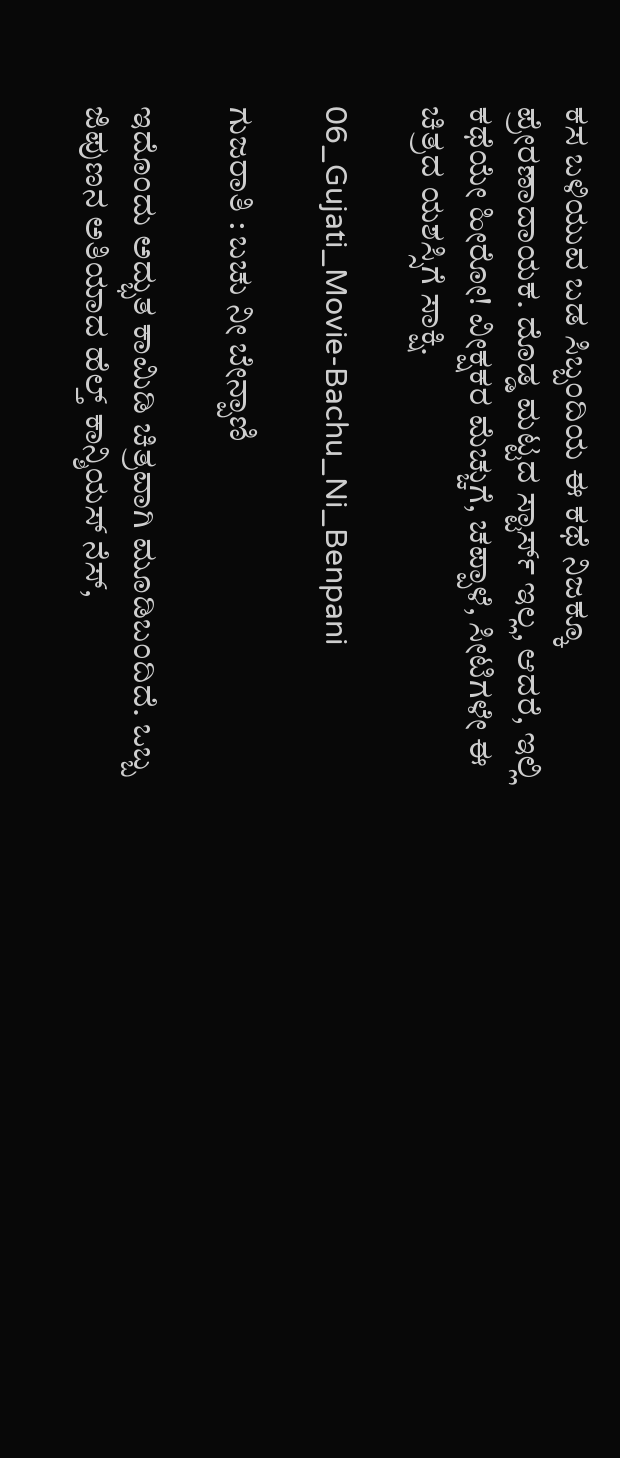ಕಸ ಬಳಿಯುವ ಬಡ ಸಿಬ್ಬಂದಿಯ ಈ ಕಥೆ ನಿಜಕ್ಕೂ ಪ್ರೇರಣಾದಾಯಕ. ದೊಡ್ಡ ಮಟ್ಟದ ಸ್ಟಾರ್ಸ್‌ ಇಲ್ಲ, ಆದರೆ, ಇಲ್ಲಿ ಕಥೆಯೇ ಹೀರೋ! ವೀಕ್ಷಕರ ಮೆಚ್ಚುಗೆ, ಚಪ್ಪಾಳೆ, ಸೀಟಿಗಳೇ ಈ ಚಿತ್ರದ ಯಶಸ್ಸಿಗೆ ಸಾಕ್ಷಿ.

06_Gujati_Movie-Bachu_Ni_Benpani

ಗುಜರಾತಿ : ಬಚು ನೀ ಬೇನ್ಪಾಣಿ

ಇದೊಂದು ಅದ್ಭುತ ಕಾಮಿಡಿ ಚಿತ್ರವಾಗಿ ಮೂಡಿಬಂದಿದೆ. ಒಬ್ಬ ಜಿಪುಣನ ಅತಿಯಾದ ಹೆಲ್ತ್ ಕಾನ್ಶಿಯಸ್‌ ನೆಸ್‌,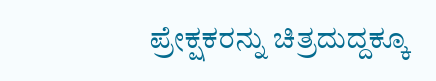ಪ್ರೇಕ್ಷಕರನ್ನು ಚಿತ್ರದುದ್ದಕ್ಕೂ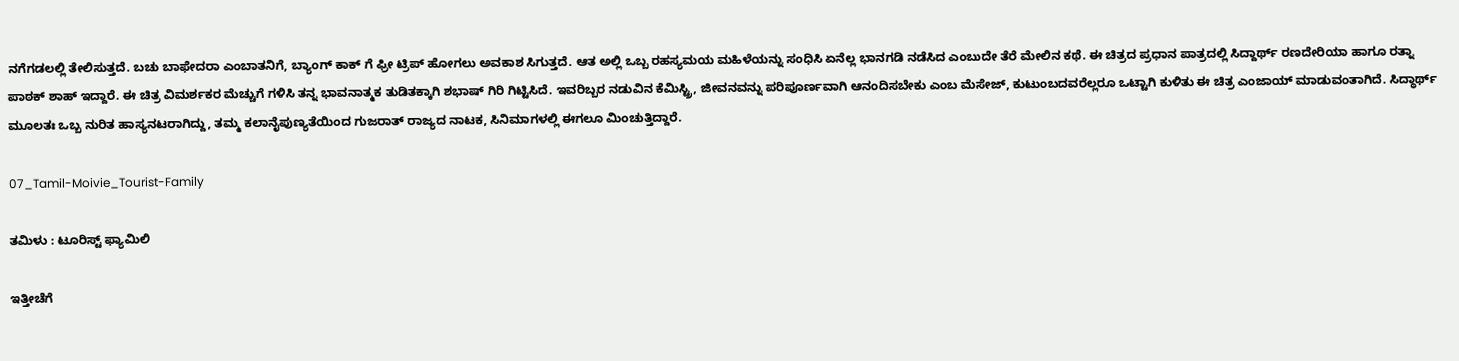ನಗೆಗಡಲಲ್ಲಿ ತೇಲಿಸುತ್ತದೆ. ಬಚು ಬಾಫೇದರಾ ಎಂಬಾತನಿಗೆ, ಬ್ಯಾಂಗ್‌ ಕಾಕ್‌ ಗೆ ಫ್ರೀ ಟ್ರಿಪ್‌ ಹೋಗಲು ಅವಕಾಶ ಸಿಗುತ್ತದೆ. ಆತ ಅಲ್ಲಿ ಒಬ್ಬ ರಹಸ್ಯಮಯ ಮಹಿಳೆಯನ್ನು ಸಂಧಿಸಿ ಏನೆಲ್ಲ ಭಾನಗಡಿ ನಡೆಸಿದ ಎಂಬುದೇ ತೆರೆ ಮೇಲಿನ ಕಥೆ. ಈ ಚಿತ್ರದ ಪ್ರಧಾನ ಪಾತ್ರದಲ್ಲಿ ಸಿದ್ದಾರ್ಥ್‌ ರಣದೇರಿಯಾ ಹಾಗೂ ರತ್ನಾ ಪಾಠಕ್‌ ಶಾಹ್‌ ಇದ್ದಾರೆ. ಈ ಚಿತ್ರ ವಿಮರ್ಶಕರ ಮೆಚ್ಚುಗೆ ಗಳಿಸಿ ತನ್ನ ಭಾವನಾತ್ಮಕ ತುಡಿತಕ್ಕಾಗಿ ಶಭಾಷ್‌ ಗಿರಿ ಗಿಟ್ಟಿಸಿದೆ. ಇವರಿಬ್ಬರ ನಡುವಿನ ಕೆಮಿಸ್ಟ್ರಿ, ಜೀವನವನ್ನು ಪರಿಪೂರ್ಣವಾಗಿ ಆನಂದಿಸಬೇಕು ಎಂಬ ಮೆಸೇಜ್‌, ಕುಟುಂಬದವರೆಲ್ಲರೂ ಒಟ್ಟಾಗಿ ಕುಳಿತು ಈ ಚಿತ್ರ ಎಂಜಾಯ್‌ ಮಾಡುವಂತಾಗಿದೆ. ಸಿದ್ಧಾರ್ಥ್ ಮೂಲತಃ ಒಬ್ಬ ನುರಿತ ಹಾಸ್ಯನಟರಾಗಿದ್ದು, ತಮ್ಮ ಕಲಾನೈಪುಣ್ಯತೆಯಿಂದ ಗುಜರಾತ್‌ ರಾಜ್ಯದ ನಾಟಕ, ಸಿನಿಮಾಗಳಲ್ಲಿ ಈಗಲೂ ಮಿಂಚುತ್ತಿದ್ದಾರೆ.

07_Tamil-Moivie_Tourist-Family

ತಮಿಳು : ಟೂರಿಸ್ಟ್ ಫ್ಯಾಮಿಲಿ

ಇತ್ತೀಚೆಗೆ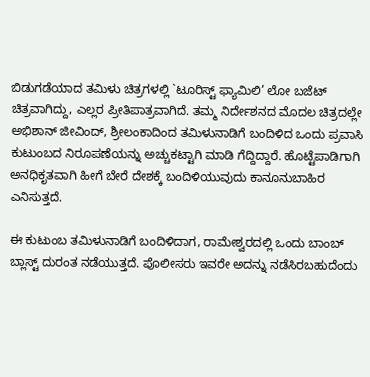ಬಿಡುಗಡೆಯಾದ ತಮಿಳು ಚಿತ್ರಗಳಲ್ಲಿ `ಟೂರಿಸ್ಟ್ ಫ್ಯಾಮಿಲಿ’ ಲೋ ಬಜೆಟ್‌ ಚಿತ್ರವಾಗಿದ್ದು, ಎಲ್ಲರ ಪ್ರೀತಿಪಾತ್ರವಾಗಿದೆ. ತಮ್ಮ ನಿರ್ದೇಶನದ ಮೊದಲ ಚಿತ್ರದಲ್ಲೇ ಅಭಿಶಾನ್‌ ಜೀವಿಂದ್‌, ಶ್ರೀಲಂಕಾದಿಂದ ತಮಿಳುನಾಡಿಗೆ ಬಂದಿಳಿದ ಒಂದು ಪ್ರವಾಸಿ ಕುಟುಂಬದ ನಿರೂಪಣೆಯನ್ನು ಅಚ್ಚುಕಟ್ಟಾಗಿ ಮಾಡಿ ಗೆದ್ದಿದ್ದಾರೆ. ಹೊಟ್ಟೆಪಾಡಿಗಾಗಿ ಅನಧಿಕೃತವಾಗಿ ಹೀಗೆ ಬೇರೆ ದೇಶಕ್ಕೆ ಬಂದಿಳಿಯುವುದು ಕಾನೂನುಬಾಹಿರ ಎನಿಸುತ್ತದೆ.

ಈ ಕುಟುಂಬ ತಮಿಳುನಾಡಿಗೆ ಬಂದಿಳಿದಾಗ, ರಾಮೇಶ್ವರದಲ್ಲಿ ಒಂದು ಬಾಂಬ್‌ ಬ್ಲಾಸ್ಟ್ ದುರಂತ ನಡೆಯುತ್ತದೆ. ಪೊಲೀಸರು ಇವರೇ ಅದನ್ನು ನಡೆಸಿರಬಹುದೆಂದು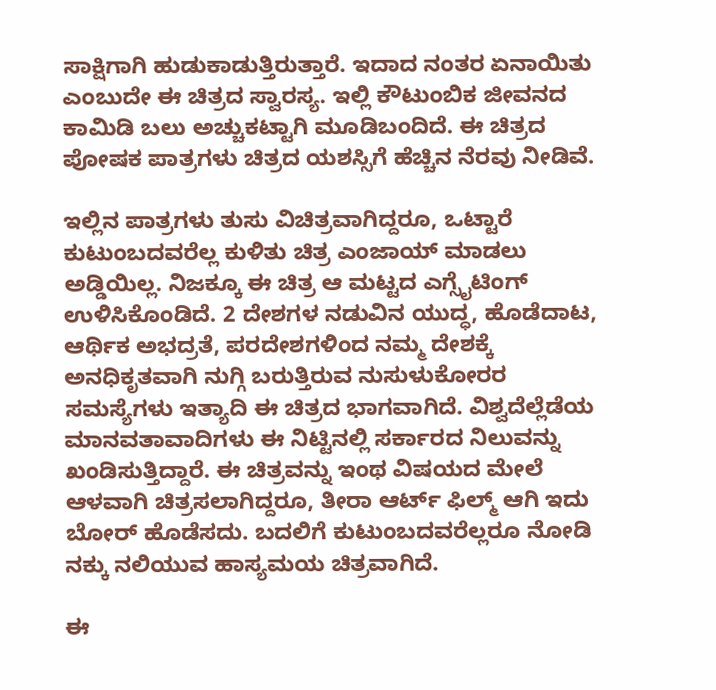ಸಾಕ್ಷಿಗಾಗಿ ಹುಡುಕಾಡುತ್ತಿರುತ್ತಾರೆ. ಇದಾದ ನಂತರ ಏನಾಯಿತು ಎಂಬುದೇ ಈ ಚಿತ್ರದ ಸ್ವಾರಸ್ಯ. ಇಲ್ಲಿ ಕೌಟುಂಬಿಕ ಜೀವನದ ಕಾಮಿಡಿ ಬಲು ಅಚ್ಚುಕಟ್ಟಾಗಿ ಮೂಡಿಬಂದಿದೆ. ಈ ಚಿತ್ರದ ಪೋಷಕ ಪಾತ್ರಗಳು ಚಿತ್ರದ ಯಶಸ್ಸಿಗೆ ಹೆಚ್ಚಿನ ನೆರವು ನೀಡಿವೆ.

ಇಲ್ಲಿನ ಪಾತ್ರಗಳು ತುಸು ವಿಚಿತ್ರವಾಗಿದ್ದರೂ, ಒಟ್ಟಾರೆ ಕುಟುಂಬದವರೆಲ್ಲ ಕುಳಿತು ಚಿತ್ರ ಎಂಜಾಯ್‌ ಮಾಡಲು ಅಡ್ಡಿಯಿಲ್ಲ. ನಿಜಕ್ಕೂ ಈ ಚಿತ್ರ ಆ ಮಟ್ಟದ ಎಗ್ಸೈಟಿಂಗ್‌ ಉಳಿಸಿಕೊಂಡಿದೆ. 2 ದೇಶಗಳ ನಡುವಿನ ಯುದ್ಧ, ಹೊಡೆದಾಟ, ಆರ್ಥಿಕ ಅಭದ್ರತೆ, ಪರದೇಶಗಳಿಂದ ನಮ್ಮ ದೇಶಕ್ಕೆ ಅನಧಿಕೃತವಾಗಿ ನುಗ್ಗಿ ಬರುತ್ತಿರುವ ನುಸುಳುಕೋರರ ಸಮಸ್ಯೆಗಳು ಇತ್ಯಾದಿ ಈ ಚಿತ್ರದ ಭಾಗವಾಗಿದೆ. ವಿಶ್ವದೆಲ್ಲೆಡೆಯ ಮಾನವತಾವಾದಿಗಳು ಈ ನಿಟ್ಟಿನಲ್ಲಿ ಸರ್ಕಾರದ ನಿಲುವನ್ನು ಖಂಡಿಸುತ್ತಿದ್ದಾರೆ. ಈ ಚಿತ್ರವನ್ನು ಇಂಥ ವಿಷಯದ ಮೇಲೆ ಆಳವಾಗಿ ಚಿತ್ರಸಲಾಗಿದ್ದರೂ, ತೀರಾ ಆರ್ಟ್‌ ಫಿಲ್ಮ್ ಆಗಿ ಇದು ಬೋರ್‌ ಹೊಡೆಸದು. ಬದಲಿಗೆ ಕುಟುಂಬದವರೆಲ್ಲರೂ ನೋಡಿ ನಕ್ಕು ನಲಿಯುವ ಹಾಸ್ಯಮಯ ಚಿತ್ರವಾಗಿದೆ.

ಈ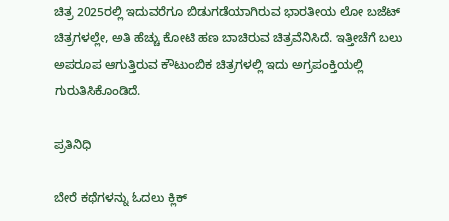ಚಿತ್ರ 2025ರಲ್ಲಿ ಇದುವರೆಗೂ ಬಿಡುಗಡೆಯಾಗಿರುವ ಭಾರತೀಯ ಲೋ ಬಜೆಟ್‌ ಚಿತ್ರಗಳಲ್ಲೇ, ಅತಿ ಹೆಚ್ಚು ಕೋಟಿ ಹಣ ಬಾಚಿರುವ ಚಿತ್ರವೆನಿಸಿದೆ. ಇತ್ತೀಚೆಗೆ ಬಲು ಅಪರೂಪ ಆಗುತ್ತಿರುವ ಕೌಟುಂಬಿಕ ಚಿತ್ರಗಳಲ್ಲಿ ಇದು ಅಗ್ರಪಂಕ್ತಿಯಲ್ಲಿ ಗುರುತಿಸಿಕೊಂಡಿದೆ.

ಪ್ರತಿನಿಧಿ

ಬೇರೆ ಕಥೆಗಳನ್ನು ಓದಲು ಕ್ಲಿಕ್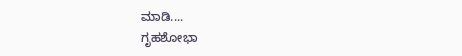ಮಾಡಿ....
ಗೃಹಶೋಭಾ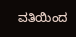ವತಿಯಿಂದ